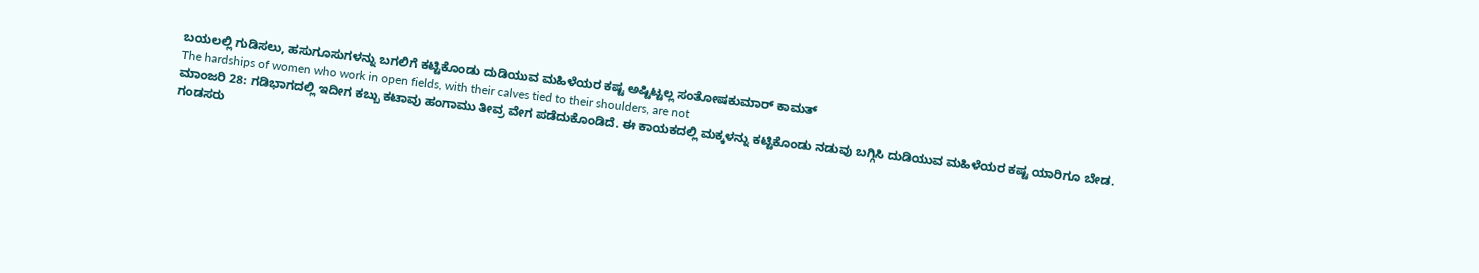ಬಯಲಲ್ಲಿ ಗುಡಿಸಲು, ಹಸುಗೂಸುಗಳನ್ನು ಬಗಲಿಗೆ ಕಟ್ಟಿಕೊಂಡು ದುಡಿಯುವ ಮಹಿಳೆಯರ ಕಷ್ಟ ಅಷ್ಟಿಟ್ಟಲ್ಲ ಸಂತೋಷಕುಮಾರ್ ಕಾಮತ್
The hardships of women who work in open fields, with their calves tied to their shoulders, are not
ಮಾಂಜರಿ 28: ಗಡಿಭಾಗದಲ್ಲಿ ಇದೀಗ ಕಬ್ಬು ಕಟಾವು ಹಂಗಾಮು ತೀವ್ರ ವೇಗ ಪಡೆದುಕೊಂಡಿದೆ. ಈ ಕಾಯಕದಲ್ಲಿ ಮಕ್ಕಳನ್ನು ಕಟ್ಟಿಕೊಂಡು ನಡುವು ಬಗ್ಗಿಸಿ ದುಡಿಯುವ ಮಹಿಳೆಯರ ಕಷ್ಟ ಯಾರಿಗೂ ಬೇಡ.
ಗಂಡಸರು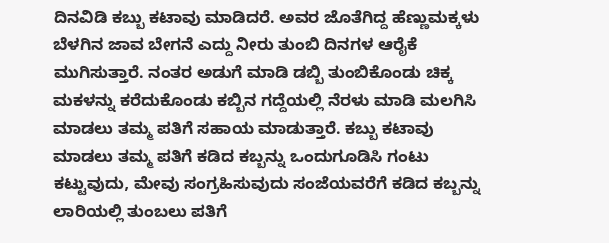ದಿನವಿಡಿ ಕಬ್ಬು ಕಟಾವು ಮಾಡಿದರೆ. ಅವರ ಜೊತೆಗಿದ್ದ ಹೆಣ್ಣುಮಕ್ಕಳು ಬೆಳಗಿನ ಜಾವ ಬೇಗನೆ ಎದ್ದು ನೀರು ತುಂಬಿ ದಿನಗಳ ಆರೈಕೆ ಮುಗಿಸುತ್ತಾರೆ. ನಂತರ ಅಡುಗೆ ಮಾಡಿ ಡಬ್ಬಿ ತುಂಬಿಕೊಂಡು ಚಿಕ್ಕ ಮಕಳನ್ನು ಕರೆದುಕೊಂಡು ಕಬ್ಬಿನ ಗದ್ದೆಯಲ್ಲಿ ನೆರಳು ಮಾಡಿ ಮಲಗಿಸಿ ಮಾಡಲು ತಮ್ಮ ಪತಿಗೆ ಸಹಾಯ ಮಾಡುತ್ತಾರೆ. ಕಬ್ಬು ಕಟಾವು ಮಾಡಲು ತಮ್ಮ ಪತಿಗೆ ಕಡಿದ ಕಬ್ಬನ್ನು ಒಂದುಗೂಡಿಸಿ ಗಂಟು ಕಟ್ಟುವುದು, ಮೇವು ಸಂಗ್ರಹಿಸುವುದು ಸಂಜೆಯವರೆಗೆ ಕಡಿದ ಕಬ್ಬನ್ನು ಲಾರಿಯಲ್ಲಿ ತುಂಬಲು ಪತಿಗೆ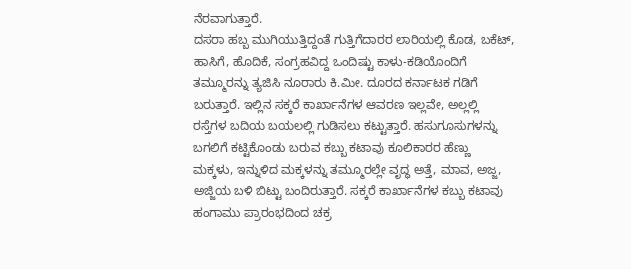ನೆರವಾಗುತ್ತಾರೆ.
ದಸರಾ ಹಬ್ಬ ಮುಗಿಯುತ್ತಿದ್ದಂತೆ ಗುತ್ತಿಗೆದಾರರ ಲಾರಿಯಲ್ಲಿ ಕೊಡ, ಬಕೆಟ್, ಹಾಸಿಗೆ, ಹೊದಿಕೆ, ಸಂಗ್ರಹವಿದ್ದ ಒಂದಿಷ್ಟು ಕಾಳು-ಕಡಿಯೊಂದಿಗೆ ತಮ್ಮೂರನ್ನು ತ್ಯಜಿಸಿ ನೂರಾರು ಕಿ.ಮೀ. ದೂರದ ಕರ್ನಾಟಕ ಗಡಿಗೆ ಬರುತ್ತಾರೆ. ಇಲ್ಲಿನ ಸಕ್ಕರೆ ಕಾರ್ಖಾನೆಗಳ ಆವರಣ ಇಲ್ಲವೇ, ಅಲ್ಲಲ್ಲಿ ರಸ್ತೆಗಳ ಬದಿಯ ಬಯಲಲ್ಲಿ ಗುಡಿಸಲು ಕಟ್ಟುತ್ತಾರೆ. ಹಸುಗೂಸುಗಳನ್ನು ಬಗಲಿಗೆ ಕಟ್ಟಿಕೊಂಡು ಬರುವ ಕಬ್ಬು ಕಟಾವು ಕೂಲಿಕಾರರ ಹೆಣ್ಣು ಮಕ್ಕಳು, ಇನ್ನುಳಿದ ಮಕ್ಕಳನ್ನು ತಮ್ಮೂರಲ್ಲೇ ವೃದ್ಧ ಅತ್ತೆ, ಮಾವ, ಅಜ್ಜ, ಅಜ್ಜಿಯ ಬಳಿ ಬಿಟ್ಟು ಬಂದಿರುತ್ತಾರೆ. ಸಕ್ಕರೆ ಕಾರ್ಖಾನೆಗಳ ಕಬ್ಬು ಕಟಾವು ಹಂಗಾಮು ಪ್ರಾರಂಭದಿಂದ ಚಕ್ರ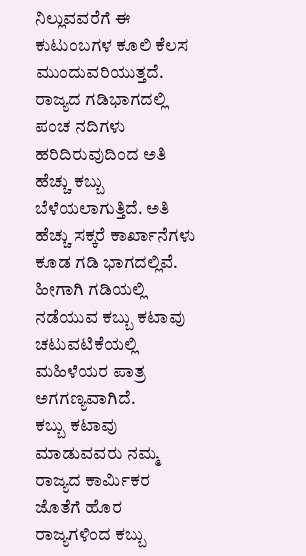ನಿಲ್ಲುವವರೆಗೆ ಈ ಕುಟುಂಬಗಳ ಕೂಲಿ ಕೆಲಸ ಮುಂದುವರಿಯುತ್ತದೆ.
ರಾಜ್ಯದ ಗಡಿಭಾಗದಲ್ಲಿ ಪಂಚ ನದಿಗಳು ಹರಿದಿರುವುದಿಂದ ಅತಿ ಹೆಚ್ಚು ಕಬ್ಬು ಬೆಳೆಯಲಾಗುತ್ತಿದೆ. ಅತಿ ಹೆಚ್ಚು ಸಕ್ಕರೆ ಕಾರ್ಖಾನೆಗಳು ಕೂಡ ಗಡಿ ಭಾಗದಲ್ಲಿವೆ. ಹೀಗಾಗಿ ಗಡಿಯಲ್ಲಿ ನಡೆಯುವ ಕಬ್ಬು ಕಟಾವು ಚಟುವಟಿಕೆಯಲ್ಲಿ ಮಹಿಳೆಯರ ಪಾತ್ರ ಅಗಗಣ್ಯವಾಗಿದೆ.
ಕಬ್ಬು ಕಟಾವು ಮಾಡುವವರು ನಮ್ಮ ರಾಜ್ಯದ ಕಾರ್ಮಿಕರ ಜೊತೆಗೆ ಹೊರ ರಾಜ್ಯಗಳಿಂದ ಕಬ್ಬು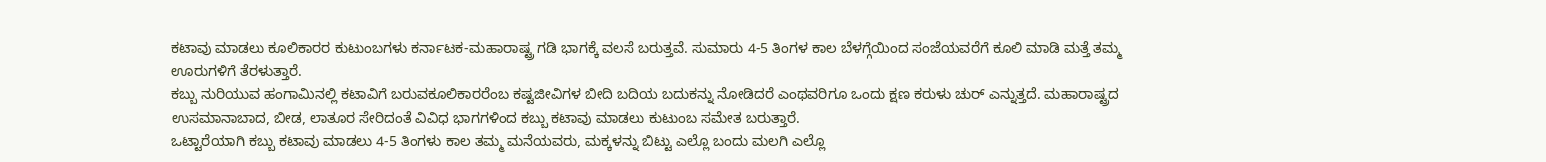ಕಟಾವು ಮಾಡಲು ಕೂಲಿಕಾರರ ಕುಟುಂಬಗಳು ಕರ್ನಾಟಕ-ಮಹಾರಾಷ್ಟ್ರ ಗಡಿ ಭಾಗಕ್ಕೆ ವಲಸೆ ಬರುತ್ತವೆ. ಸುಮಾರು 4-5 ತಿಂಗಳ ಕಾಲ ಬೆಳಗ್ಗೆಯಿಂದ ಸಂಜೆಯವರೆಗೆ ಕೂಲಿ ಮಾಡಿ ಮತ್ತೆ ತಮ್ಮ ಊರುಗಳಿಗೆ ತೆರಳುತ್ತಾರೆ.
ಕಬ್ಬು ನುರಿಯುವ ಹಂಗಾಮಿನಲ್ಲಿ ಕಟಾವಿಗೆ ಬರುವಕೂಲಿಕಾರರೆಂಬ ಕಷ್ಟಜೀವಿಗಳ ಬೀದಿ ಬದಿಯ ಬದುಕನ್ನು ನೋಡಿದರೆ ಎಂಥವರಿಗೂ ಒಂದು ಕ್ಷಣ ಕರುಳು ಚುರ್ ಎನ್ನುತ್ತದೆ. ಮಹಾರಾಷ್ಟ್ರದ ಉಸಮಾನಾಬಾದ, ಬೀಡ, ಲಾತೂರ ಸೇರಿದಂತೆ ವಿವಿಧ ಭಾಗಗಳಿಂದ ಕಬ್ಬು ಕಟಾವು ಮಾಡಲು ಕುಟುಂಬ ಸಮೇತ ಬರುತ್ತಾರೆ.
ಒಟ್ಟಾರೆಯಾಗಿ ಕಬ್ಬು ಕಟಾವು ಮಾಡಲು 4-5 ತಿಂಗಳು ಕಾಲ ತಮ್ಮ ಮನೆಯವರು, ಮಕ್ಕಳನ್ನು ಬಿಟ್ಟು ಎಲ್ಲೊ ಬಂದು ಮಲಗಿ ಎಲ್ಲೊ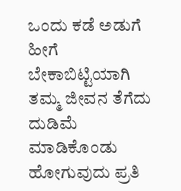ಒಂದು ಕಡೆ ಅಡುಗೆ ಹೀಗೆ ಬೇಕಾಬಿಟ್ಟಿಯಾಗಿ ತಮ್ಮ ಜೀವನ ತೆಗೆದು ದುಡಿಮೆ ಮಾಡಿಕೊಂಡು ಹೋಗುವುದು ಪ್ರತಿ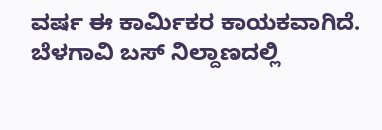ವರ್ಷ ಈ ಕಾರ್ಮಿಕರ ಕಾಯಕವಾಗಿದೆ.
ಬೆಳಗಾವಿ ಬಸ್ ನಿಲ್ದಾಣದಲ್ಲಿ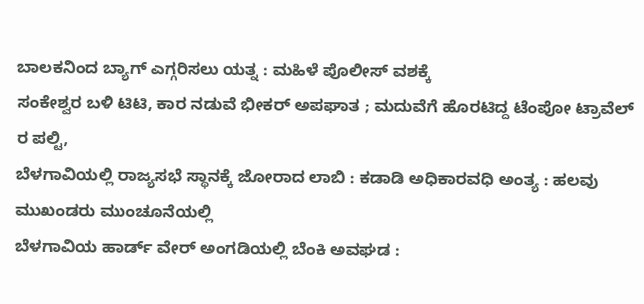ಬಾಲಕನಿಂದ ಬ್ಯಾಗ್ ಎಗ್ಗರಿಸಲು ಯತ್ನ : ಮಹಿಳೆ ಪೊಲೀಸ್ ವಶಕ್ಕೆ
ಸಂಕೇಶ್ವರ ಬಳಿ ಟಿಟಿ, ಕಾರ ನಡುವೆ ಭೀಕರ್ ಅಪಘಾತ ; ಮದುವೆಗೆ ಹೊರಟಿದ್ದ ಟೆಂಪೋ ಟ್ರಾವೆಲ್ ರ ಪಲ್ಟಿ,
ಬೆಳಗಾವಿಯಲ್ಲಿ ರಾಜ್ಯಸಭೆ ಸ್ಥಾನಕ್ಕೆ ಜೋರಾದ ಲಾಬಿ : ಕಡಾಡಿ ಅಧಿಕಾರವಧಿ ಅಂತ್ಯ : ಹಲವು ಮುಖಂಡರು ಮುಂಚೂನೆಯಲ್ಲಿ
ಬೆಳಗಾವಿಯ ಹಾರ್ಡ್ ವೇರ್ ಅಂಗಡಿಯಲ್ಲಿ ಬೆಂಕಿ ಅವಘಡ :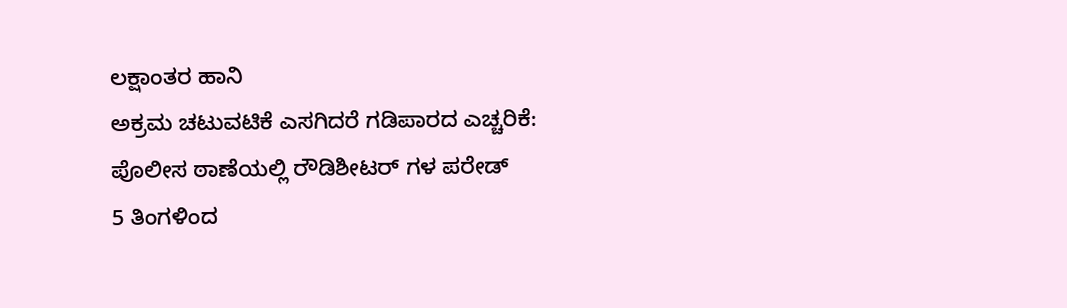ಲಕ್ಷಾಂತರ ಹಾನಿ
ಅಕ್ರಮ ಚಟುವಟಿಕೆ ಎಸಗಿದರೆ ಗಡಿಪಾರದ ಎಚ್ಚರಿಕೆ: ಪೊಲೀಸ ಠಾಣೆಯಲ್ಲಿ ರೌಡಿಶೀಟರ್ ಗಳ ಪರೇಡ್
5 ತಿಂಗಳಿಂದ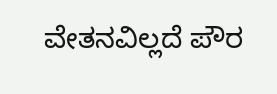ವೇತನವಿಲ್ಲದೆ ಪೌರ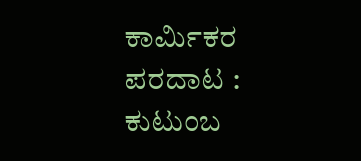ಕಾರ್ಮಿಕರ ಪರದಾಟ : ಕುಟುಂಬ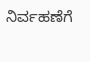ನಿರ್ವಹಣೆಗೆ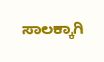ಸಾಲಕ್ಕಾಗಿ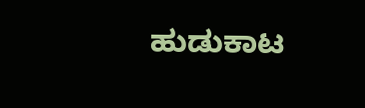ಹುಡುಕಾಟ